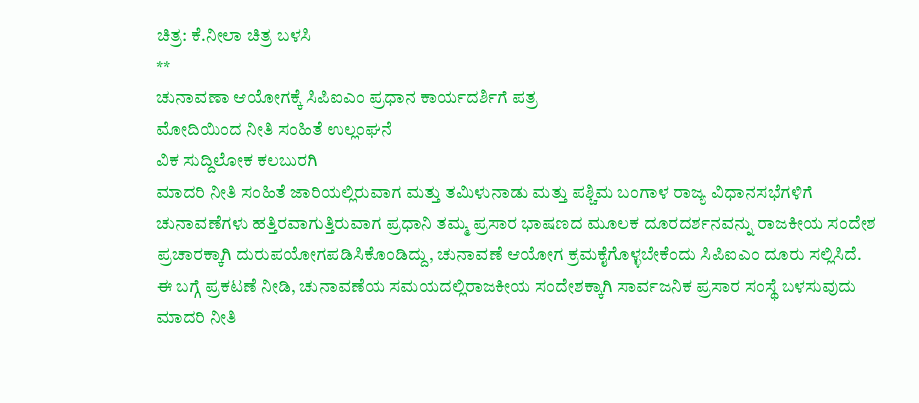ಚಿತ್ರ: ಕೆ.ನೀಲಾ ಚಿತ್ರ ಬಳಸಿ
**
ಚುನಾವಣಾ ಆಯೋಗಕ್ಕೆ ಸಿಪಿಐಎಂ ಪ್ರಧಾನ ಕಾರ್ಯದರ್ಶಿಗೆ ಪತ್ರ
ಮೋದಿಯಿಂದ ನೀತಿ ಸಂಹಿತೆ ಉಲ್ಲಂಘನೆ
ವಿಕ ಸುದ್ದಿಲೋಕ ಕಲಬುರಗಿ
ಮಾದರಿ ನೀತಿ ಸಂಹಿತೆ ಜಾರಿಯಲ್ಲಿರುವಾಗ ಮತ್ತು ತಮಿಳುನಾಡು ಮತ್ತು ಪಶ್ಚಿಮ ಬಂಗಾಳ ರಾಜ್ಯ ವಿಧಾನಸಭೆಗಳಿಗೆ ಚುನಾವಣೆಗಳು ಹತ್ತಿರವಾಗುತ್ತಿರುವಾಗ ಪ್ರಧಾನಿ ತಮ್ಮ ಪ್ರಸಾರ ಭಾಷಣದ ಮೂಲಕ ದೂರದರ್ಶನವನ್ನು ರಾಜಕೀಯ ಸಂದೇಶ ಪ್ರಚಾರಕ್ಕಾಗಿ ದುರುಪಯೋಗಪಡಿಸಿಕೊಂಡಿದ್ದು, ಚುನಾವಣೆ ಆಯೋಗ ಕ್ರಮಕೈಗೊಳ್ಳಬೇಕೆಂದು ಸಿಪಿಐಎಂ ದೂರು ಸಲ್ಲಿಸಿದೆ.
ಈ ಬಗ್ಗೆ ಪ್ರಕಟಣೆ ನೀಡಿ, ಚುನಾವಣೆಯ ಸಮಯದಲ್ಲಿರಾಜಕೀಯ ಸಂದೇಶಕ್ಕಾಗಿ ಸಾರ್ವಜನಿಕ ಪ್ರಸಾರ ಸಂಸ್ಥೆ ಬಳಸುವುದು ಮಾದರಿ ನೀತಿ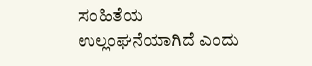ಸಂಹಿತೆಯ ಉಲ್ಲಂಘನೆಯಾಗಿದೆ ಎಂದು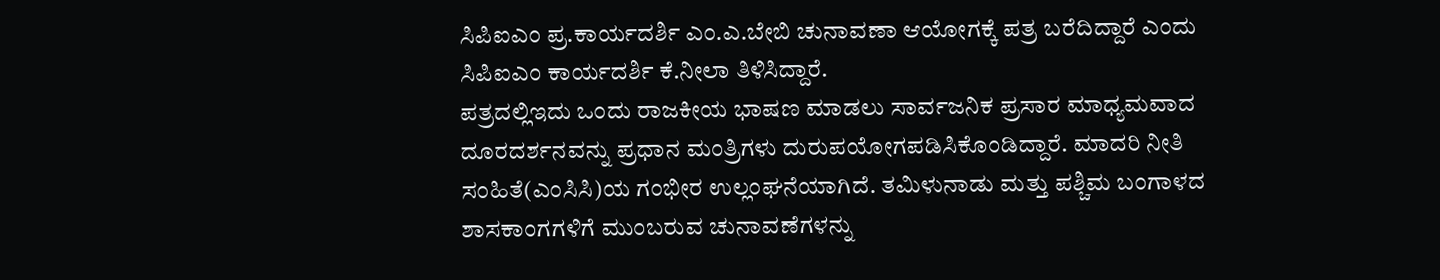ಸಿಪಿಐಎಂ ಪ್ರ.ಕಾರ್ಯದರ್ಶಿ ಎಂ.ಎ.ಬೇಬಿ ಚುನಾವಣಾ ಆಯೋಗಕ್ಕೆ ಪತ್ರ ಬರೆದಿದ್ದಾರೆ ಎಂದು ಸಿಪಿಐಎಂ ಕಾರ್ಯದರ್ಶಿ ಕೆ.ನೀಲಾ ತಿಳಿಸಿದ್ದಾರೆ.
ಪತ್ರದಲ್ಲಿಇದು ಒಂದು ರಾಜಕೀಯ ಭಾಷಣ ಮಾಡಲು ಸಾರ್ವಜನಿಕ ಪ್ರಸಾರ ಮಾಧ್ಯಮವಾದ ದೂರದರ್ಶನವನ್ನು ಪ್ರಧಾನ ಮಂತ್ರಿಗಳು ದುರುಪಯೋಗಪಡಿಸಿಕೊಂಡಿದ್ದಾರೆ. ಮಾದರಿ ನೀತಿ ಸಂಹಿತೆ(ಎಂಸಿಸಿ)ಯ ಗಂಭೀರ ಉಲ್ಲಂಘನೆಯಾಗಿದೆ. ತಮಿಳುನಾಡು ಮತ್ತು ಪಶ್ಚಿಮ ಬಂಗಾಳದ ಶಾಸಕಾಂಗಗಳಿಗೆ ಮುಂಬರುವ ಚುನಾವಣೆಗಳನ್ನು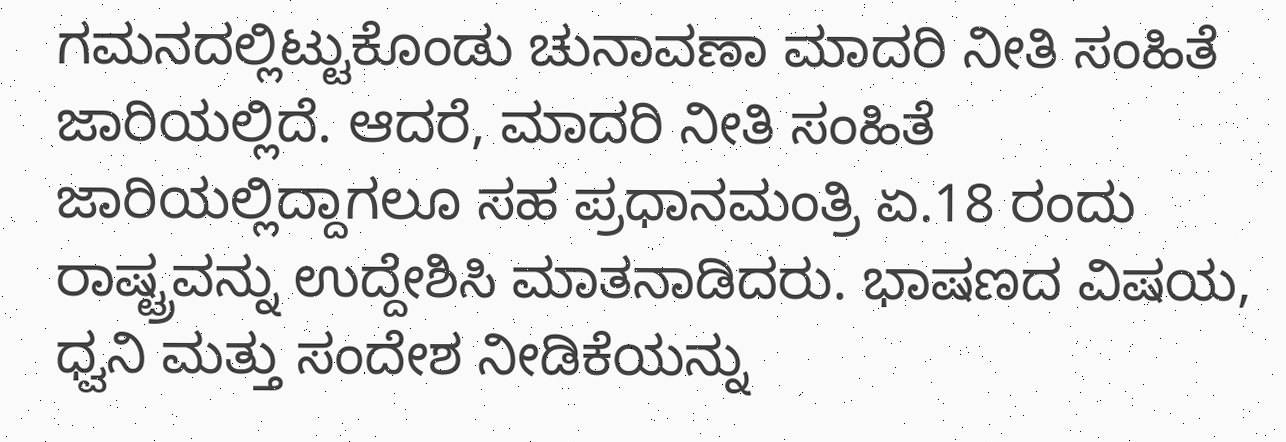ಗಮನದಲ್ಲಿಟ್ಟುಕೊಂಡು ಚುನಾವಣಾ ಮಾದರಿ ನೀತಿ ಸಂಹಿತೆ ಜಾರಿಯಲ್ಲಿದೆ. ಆದರೆ, ಮಾದರಿ ನೀತಿ ಸಂಹಿತೆ ಜಾರಿಯಲ್ಲಿದ್ದಾಗಲೂ ಸಹ ಪ್ರಧಾನಮಂತ್ರಿ ಏ.18 ರಂದು ರಾಷ್ಟ್ರವನ್ನು ಉದ್ದೇಶಿಸಿ ಮಾತನಾಡಿದರು. ಭಾಷಣದ ವಿಷಯ, ಧ್ವನಿ ಮತ್ತು ಸಂದೇಶ ನೀಡಿಕೆಯನ್ನು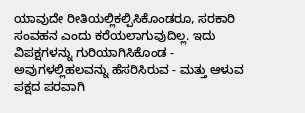ಯಾವುದೇ ರೀತಿಯಲ್ಲಿಕಲ್ಪಿಸಿಕೊಂಡರೂ, ಸರಕಾರಿ ಸಂವಹನ ಎಂದು ಕರೆಯಲಾಗುವುದಿಲ್ಲ. ಇದು ವಿಪಕ್ಷಗಳನ್ನು ಗುರಿಯಾಗಿಸಿಕೊಂಡ - ಅವುಗಳಲ್ಲಿಹಲವನ್ನು ಹೆಸರಿಸಿರುವ - ಮತ್ತು ಆಳುವ ಪಕ್ಷದ ಪರವಾಗಿ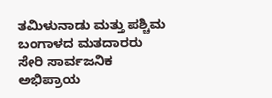ತಮಿಳುನಾಡು ಮತ್ತು ಪಶ್ಚಿಮ ಬಂಗಾಳದ ಮತದಾರರು ಸೇರಿ ಸಾರ್ವಜನಿಕ ಅಭಿಪ್ರಾಯ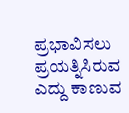ಪ್ರಭಾವಿಸಲು ಪ್ರಯತ್ನಿಸಿರುವ ಎದ್ದು ಕಾಣುವ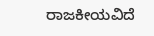ರಾಜಕೀಯವಿದೆ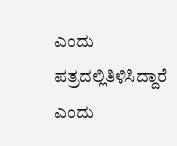ಎಂದು ಪತ್ರದಲ್ಲಿತಿಳಿಸಿದ್ದಾರೆ ಎಂದು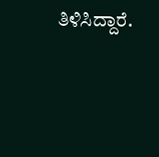ತಿಳಿಸಿದ್ದಾರೆ.